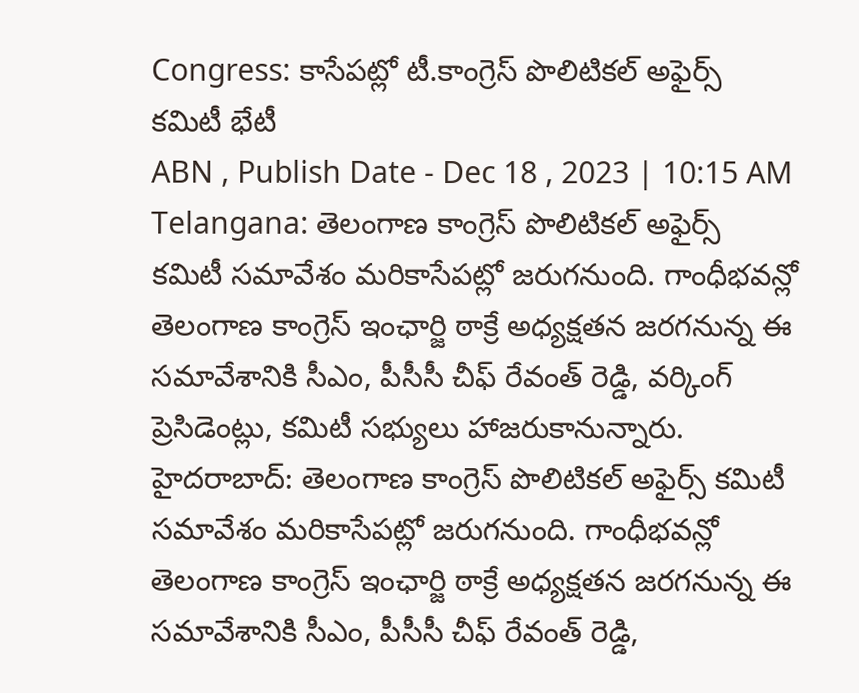Congress: కాసేపట్లో టీ.కాంగ్రెస్ పొలిటికల్ అఫైర్స్ కమిటీ భేటీ
ABN , Publish Date - Dec 18 , 2023 | 10:15 AM
Telangana: తెలంగాణ కాంగ్రెస్ పొలిటికల్ అఫైర్స్ కమిటీ సమావేశం మరికాసేపట్లో జరుగనుంది. గాంధీభవన్లో తెలంగాణ కాంగ్రెస్ ఇంఛార్జి ఠాక్రే అధ్యక్షతన జరగనున్న ఈ సమావేశానికి సీఎం, పీసీసీ చీఫ్ రేవంత్ రెడ్డి, వర్కింగ్ ప్రెసిడెంట్లు, కమిటీ సభ్యులు హాజరుకానున్నారు.
హైదరాబాద్: తెలంగాణ కాంగ్రెస్ పొలిటికల్ అఫైర్స్ కమిటీ సమావేశం మరికాసేపట్లో జరుగనుంది. గాంధీభవన్లో తెలంగాణ కాంగ్రెస్ ఇంఛార్జి ఠాక్రే అధ్యక్షతన జరగనున్న ఈ సమావేశానికి సీఎం, పీసీసీ చీఫ్ రేవంత్ రెడ్డి,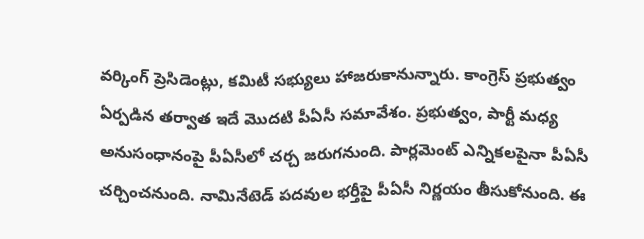వర్కింగ్ ప్రెసిడెంట్లు, కమిటీ సభ్యులు హాజరుకానున్నారు. కాంగ్రెస్ ప్రభుత్వం ఏర్పడిన తర్వాత ఇదే మొదటి పీఏసీ సమావేశం. ప్రభుత్వం, పార్టీ మధ్య అనుసంధానంపై పీఏసీలో చర్చ జరుగనుంది. పార్లమెంట్ ఎన్నికలపైనా పీఏసీ చర్చించనుంది. నామినేటెడ్ పదవుల భర్తీపై పీఏసీ నిర్ణయం తీసుకోనుంది. ఈ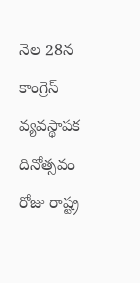నెల 28న కాంగ్రెస్ వ్యవస్థాపక దినోత్సవం రోజు రాష్ట్ర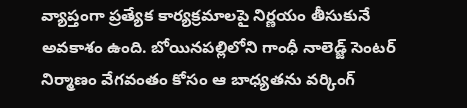వ్యాప్తంగా ప్రత్యేక కార్యక్రమాలపై నిర్ణయం తీసుకునే అవకాశం ఉంది. బోయినపల్లిలోని గాంధీ నాలెడ్జ్ సెంటర్ నిర్మాణం వేగవంతం కోసం ఆ బాధ్యతను వర్కింగ్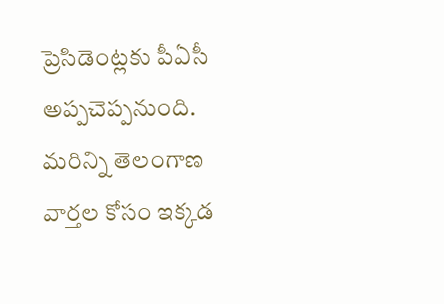ప్రెసిడెంట్లకు పీఏసీ అప్పచెప్పనుంది.
మరిన్ని తెలంగాణ వార్తల కోసం ఇక్కడ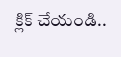క్లిక్ చేయండి..